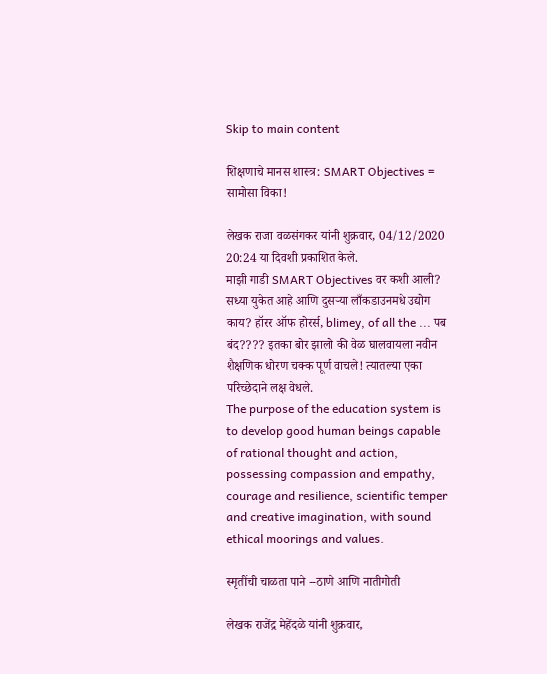Skip to main content

शिक्षणाचे मानस शास्त्र: SMART Objectives = सामोसा विका!

लेखक राजा वळसंगकर यांनी शुक्रवार, 04/12/2020 20:24 या दिवशी प्रकाशित केले.
माझी गाडी SMART Objectives वर कशी आली? सध्या युकेत आहे आणि दुसऱ्या लाँकडाउनमधे उद्योग काय? हॉरर ऑफ होरर्स, blimey, of all the ... पब बंद???? इतका बोर झालो की वेळ घालवायला नवीन शैक्षणिक धोरण चक्क पूर्ण वाचले! त्यातल्या एका परिच्छेदाने लक्ष वेधले.
The purpose of the education system is to develop good human beings capable of rational thought and action, possessing compassion and empathy, courage and resilience, scientific temper and creative imagination, with sound ethical moorings and values.

स्मृतींची चाळता पाने --ठाणे आणि नातीगोती

लेखक राजेंद्र मेहेंदळे यांनी शुक्रवार,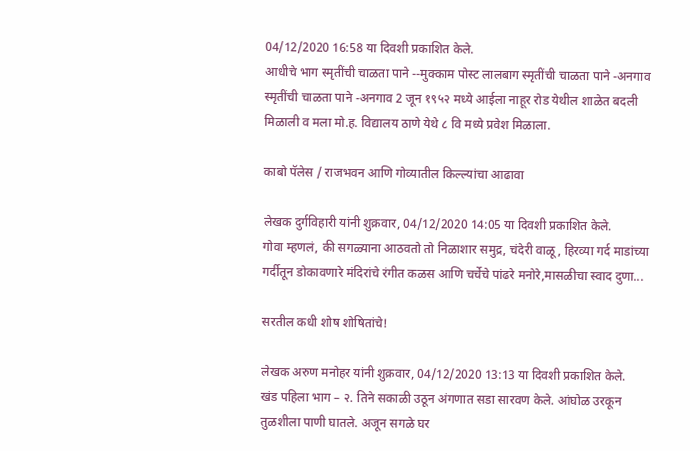04/12/2020 16:58 या दिवशी प्रकाशित केले.
आधीचे भाग स्मृतींची चाळता पाने --मुक्काम पोस्ट लालबाग स्मृतींची चाळता पाने -अनगाव स्मृतींची चाळता पाने -अनगाव 2 जून १९५२ मध्ये आईला नाहूर रोड येथील शाळेत बदली मिळाली व मला मो.ह. विद्यालय ठाणे येथे ८ वि मध्ये प्रवेश मिळाला.

काबो पॅलेस / राजभवन आणि गोव्यातील किल्ल्यांचा आढावा

लेखक दुर्गविहारी यांनी शुक्रवार, 04/12/2020 14:05 या दिवशी प्रकाशित केले.
गोवा म्हणलं, की सगळ्याना आठवतो तो निळाशार समुद्र, चंदेरी वाळू, हिरव्या गर्द माडांच्या गर्दीतून डोकावणारे मंदिरांचे रंगीत कळस आणि चर्चेचे पांढरे मनोरे,मासळीचा स्वाद दुणा...

सरतील कधी शोष शोषितांचे!

लेखक अरुण मनोहर यांनी शुक्रवार, 04/12/2020 13:13 या दिवशी प्रकाशित केले.
खंड पहिला भाग – २. तिने सकाळी उठून अंगणात सडा सारवण केले. आंघोळ उरकून तुळशीला पाणी घातले. अजून सगळे घर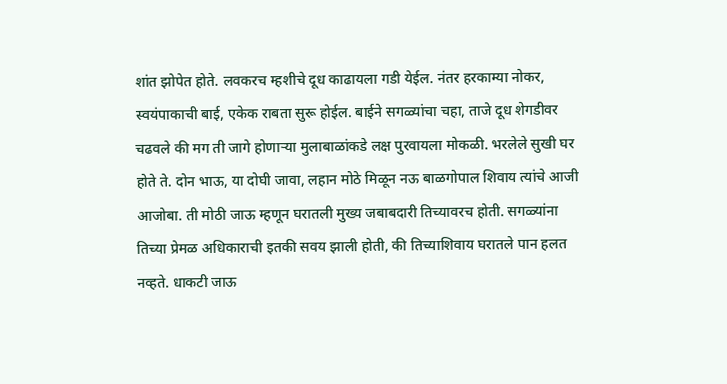शांत झोपेत होते. लवकरच म्हशीचे दूध काढायला गडी येईल. नंतर हरकाम्या नोकर, स्वयंपाकाची बाई, एकेक राबता सुरू होईल. बाईने सगळ्यांचा चहा, ताजे दूध शेगडीवर चढवले की मग ती जागे होणाऱ्या मुलाबाळांकडे लक्ष पुरवायला मोकळी. भरलेले सुखी घर होते ते. दोन भाऊ, या दोघी जावा, लहान मोठे मिळून नऊ बाळगोपाल शिवाय त्यांचे आजी आजोबा. ती मोठी जाऊ म्हणून घरातली मुख्य जबाबदारी तिच्यावरच होती. सगळ्यांना तिच्या प्रेमळ अधिकाराची इतकी सवय झाली होती, की तिच्याशिवाय घरातले पान हलत नव्हते. धाकटी जाऊ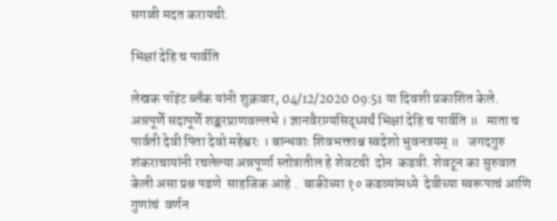सगळी मदत करायची.

भिक्षां देहि च पार्वति

लेखक पॉइंट ब्लँक यांनी शुक्रवार, 04/12/2020 09:51 या दिवशी प्रकाशित केले.
अन्नपूर्णे सदापूर्णे शङ्करप्राणवल्लभे । ज्ञानवैराग्यसिद्ध्यर्थं भिक्षां देहि च पार्वति ॥   माता च पार्वती देवी पिता देवो महेश्वरः । बान्धवाः शिवभक्ताश्च स्वदेशो भुवनत्रयम् ॥   जगदगुरु  शंकराचायांनी रचलेल्या अन्नपूर्णा स्तोत्रातील हे शेवटची  दोन  कडवी. शेवटून का सुरुवात केली असा प्रश्न पडणे  साहजिक आहे .  बाकीच्या १० कडव्यांमध्ये  देवीच्या स्वरूपाचं आणि गुणांचं  वर्णन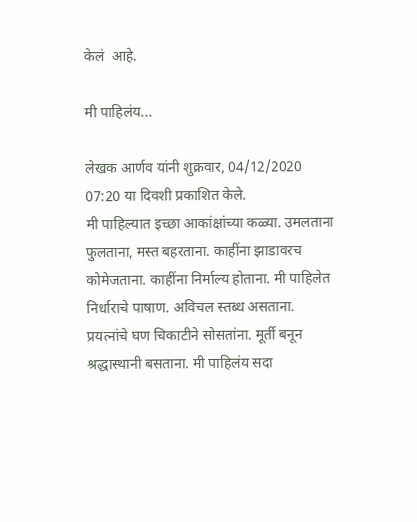केलं  आहे.

मी पाहिलंय...

लेखक आर्णव यांनी शुक्रवार, 04/12/2020 07:20 या दिवशी प्रकाशित केले.
मी पाहिल्यात इच्छा आकांक्षांच्या कळ्या. उमलताना फुलताना, मस्त बहरताना. काहींना झाडावरच कोमेजताना. काहींना निर्माल्य होताना. मी पाहिलेत निर्धाराचे पाषाण. अविचल स्तब्ध असताना. प्रयत्नांचे घण चिकाटीने सोसतांना. मूर्ती बनून श्रद्धास्थानी बसताना. मी पाहिलंय सदा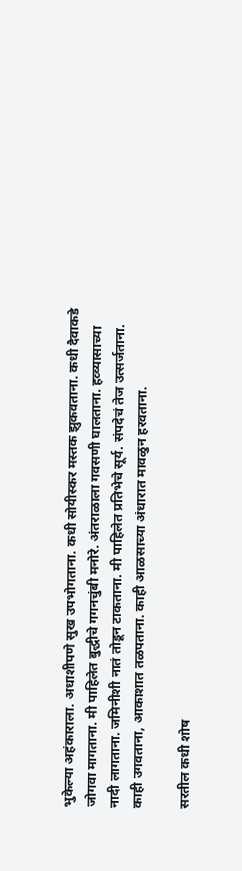भुकेल्या अहंकाराला. अधाशीपणे सुख उपभोगताना. कधी सोयीस्कर मस्तक झुकवताना. कधी दैवाकडे जोगवा मागताना. मी पाहिलेत बुद्धीचे गगनचुंबी मनोरे. अंतराळाला गवसणी घालताना. हव्व्यासाच्या नादी लागताना. जमिनीशी नातं तोडून टाकताना. मी पाहिलेत प्रतिभेचे सूर्य. संपदेचं तेज उत्सर्जताना. काही उगवताना, आकाशात तळपताना. काही आळसाच्या अंधारात मावळुन हरवताना.

सरतील कधी शोष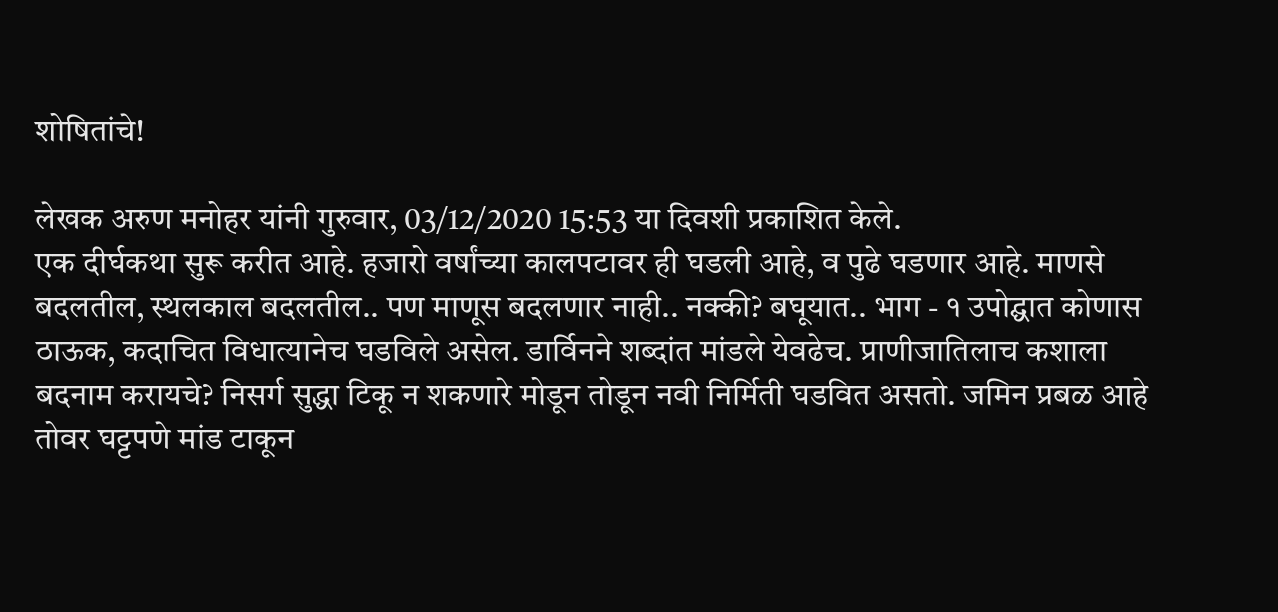शोषितांचे!

लेखक अरुण मनोहर यांनी गुरुवार, 03/12/2020 15:53 या दिवशी प्रकाशित केले.
एक दीर्घकथा सुरू करीत आहे. हजारो वर्षांच्या कालपटावर ही घडली आहे, व पुढे घडणार आहे. माणसे बदलतील, स्थलकाल बदलतील.. पण माणूस बदलणार नाही.. नक्की? बघूयात.. भाग - १ उपोद्घात कोणास ठाऊक, कदाचित विधात्यानेच घडविले असेल. डार्विनने शब्दांत मांडले येवढेच. प्राणीजातिलाच कशाला बदनाम करायचे? निसर्ग सुद्धा टिकू न शकणारे मोडून तोडून नवी निर्मिती घडवित असतो. जमिन प्रबळ आहे तोवर घट्टपणे मांड टाकून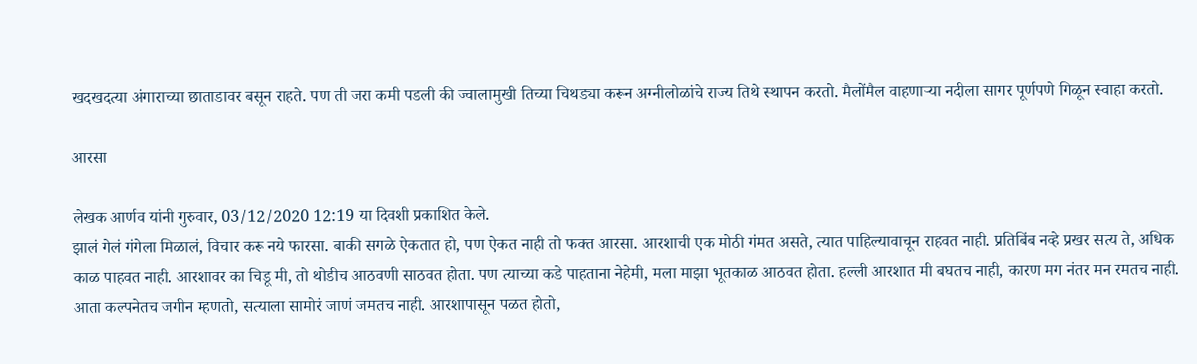खदखदत्या अंगाराच्या छाताडावर बसून राहते. पण ती जरा कमी पडली की ज्वालामुखी तिच्या चिथड्या करून अग्नीलोळांचे राज्य तिथे स्थापन करतो. मैलोंमैल वाहणाऱ्या नदीला सागर पूर्णपणे गिळून स्वाहा करतो.

आरसा

लेखक आर्णव यांनी गुरुवार, 03/12/2020 12:19 या दिवशी प्रकाशित केले.
झालं गेलं गंगेला मिळालं, विचार करू नये फारसा. बाकी सगळे ऐकतात हो, पण ऐकत नाही तो फक्त आरसा. आरशाची एक मोठी गंमत असते, त्यात पाहिल्यावाचून राहवत नाही. प्रतिबिंब नव्हे प्रखर सत्य ते, अधिक काळ पाहवत नाही. आरशावर का चिडू मी, तो थोडीच आठवणी साठवत होता. पण त्याच्या कडे पाहताना नेहेमी, मला माझा भूतकाळ आठवत होता. हल्ली आरशात मी बघतच नाही, कारण मग नंतर मन रमतच नाही. आता कल्पनेतच जगीन म्हणतो, सत्याला सामोरं जाणं जमतच नाही. आरशापासून पळत होतो,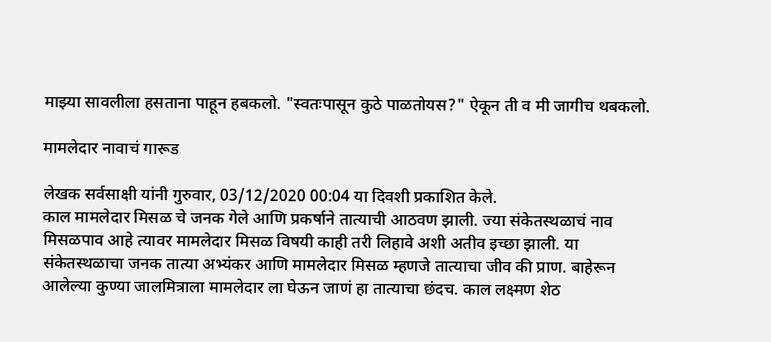माझ्या सावलीला हसताना पाहून हबकलो. "स्वतःपासून कुठे पाळतोयस?" ऐकून ती व मी जागीच थबकलो.

मामलेदार नावाचं गारूड

लेखक सर्वसाक्षी यांनी गुरुवार, 03/12/2020 00:04 या दिवशी प्रकाशित केले.
काल मामलेदार मिसळ चे जनक गेले आणि प्रकर्षाने तात्याची आठवण झाली. ज्या संकेतस्थळाचं नाव मिसळपाव आहे त्यावर मामलेदार मिसळ विषयी काही तरी लिहावे अशी अतीव इच्छा झाली. या संकेतस्थळाचा जनक तात्या अभ्यंकर आणि मामलेदार मिसळ म्हणजे तात्याचा जीव की प्राण. बाहेरून आलेल्या कुण्या जालमित्राला मामलेदार ला घेऊन जाणं हा तात्याचा छंदच. काल लक्ष्मण शेठ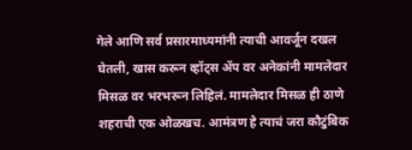गेले आणि सर्व प्रसारमाध्यमांनी त्याची आवर्जून दखल घेतली, खास करून व्हॉट्स ॲप वर अनेकांनी मामलेदार मिसळ वर भरभरून लिहिलं. मामलेदार मिसळ ही ठाणे शहराची एक ओळखच. आमंत्रण हे त्याचं जरा कौटुंबिक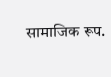सामाजिक रूप.